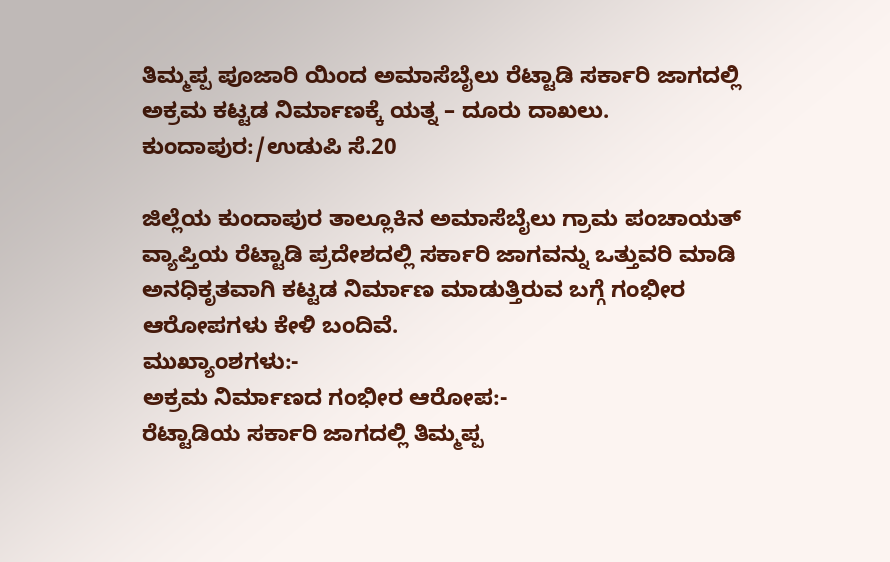ತಿಮ್ಮಪ್ಪ ಪೂಜಾರಿ ಯಿಂದ ಅಮಾಸೆಬೈಲು ರೆಟ್ಟಾಡಿ ಸರ್ಕಾರಿ ಜಾಗದಲ್ಲಿ ಅಕ್ರಮ ಕಟ್ಟಡ ನಿರ್ಮಾಣಕ್ಕೆ ಯತ್ನ – ದೂರು ದಾಖಲು.
ಕುಂದಾಪುರ:/ಉಡುಪಿ ಸೆ.20

ಜಿಲ್ಲೆಯ ಕುಂದಾಪುರ ತಾಲ್ಲೂಕಿನ ಅಮಾಸೆಬೈಲು ಗ್ರಾಮ ಪಂಚಾಯತ್ ವ್ಯಾಪ್ತಿಯ ರೆಟ್ಟಾಡಿ ಪ್ರದೇಶದಲ್ಲಿ ಸರ್ಕಾರಿ ಜಾಗವನ್ನು ಒತ್ತುವರಿ ಮಾಡಿ ಅನಧಿಕೃತವಾಗಿ ಕಟ್ಟಡ ನಿರ್ಮಾಣ ಮಾಡುತ್ತಿರುವ ಬಗ್ಗೆ ಗಂಭೀರ ಆರೋಪಗಳು ಕೇಳಿ ಬಂದಿವೆ.
ಮುಖ್ಯಾಂಶಗಳು:-
ಅಕ್ರಮ ನಿರ್ಮಾಣದ ಗಂಭೀರ ಆರೋಪ:-
ರೆಟ್ಟಾಡಿಯ ಸರ್ಕಾರಿ ಜಾಗದಲ್ಲಿ ತಿಮ್ಮಪ್ಪ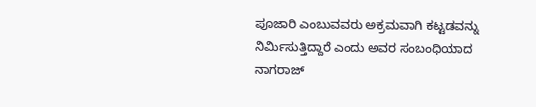ಪೂಜಾರಿ ಎಂಬುವವರು ಅಕ್ರಮವಾಗಿ ಕಟ್ಟಡವನ್ನು ನಿರ್ಮಿಸುತ್ತಿದ್ದಾರೆ ಎಂದು ಅವರ ಸಂಬಂಧಿಯಾದ ನಾಗರಾಜ್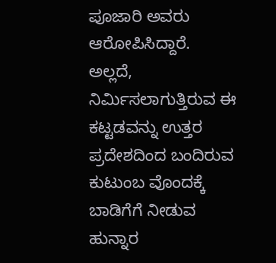ಪೂಜಾರಿ ಅವರು ಆರೋಪಿಸಿದ್ದಾರೆ. ಅಲ್ಲದೆ, ನಿರ್ಮಿಸಲಾಗುತ್ತಿರುವ ಈ ಕಟ್ಟಡವನ್ನು ಉತ್ತರ ಪ್ರದೇಶದಿಂದ ಬಂದಿರುವ ಕುಟುಂಬ ವೊಂದಕ್ಕೆ ಬಾಡಿಗೆಗೆ ನೀಡುವ ಹುನ್ನಾರ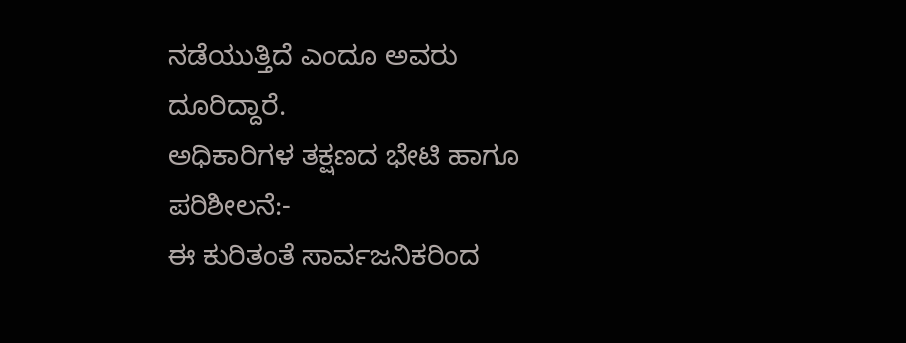ನಡೆಯುತ್ತಿದೆ ಎಂದೂ ಅವರು ದೂರಿದ್ದಾರೆ.
ಅಧಿಕಾರಿಗಳ ತಕ್ಷಣದ ಭೇಟಿ ಹಾಗೂ ಪರಿಶೀಲನೆ:-
ಈ ಕುರಿತಂತೆ ಸಾರ್ವಜನಿಕರಿಂದ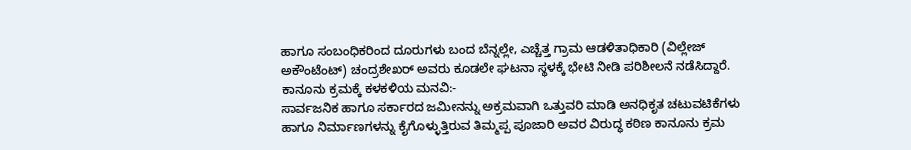ಹಾಗೂ ಸಂಬಂಧಿಕರಿಂದ ದೂರುಗಳು ಬಂದ ಬೆನ್ನಲ್ಲೇ, ಎಚ್ಚೆತ್ತ ಗ್ರಾಮ ಆಡಳಿತಾಧಿಕಾರಿ (ವಿಲ್ಲೇಜ್ ಅಕೌಂಟೆಂಟ್) ಚಂದ್ರಶೇಖರ್ ಅವರು ಕೂಡಲೇ ಘಟನಾ ಸ್ಥಳಕ್ಕೆ ಭೇಟಿ ನೀಡಿ ಪರಿಶೀಲನೆ ನಡೆಸಿದ್ದಾರೆ.
ಕಾನೂನು ಕ್ರಮಕ್ಕೆ ಕಳಕಳಿಯ ಮನವಿ:-
ಸಾರ್ವಜನಿಕ ಹಾಗೂ ಸರ್ಕಾರದ ಜಮೀನನ್ನು ಅಕ್ರಮವಾಗಿ ಒತ್ತುವರಿ ಮಾಡಿ ಅನಧಿಕೃತ ಚಟುವಟಿಕೆಗಳು ಹಾಗೂ ನಿರ್ಮಾಣಗಳನ್ನು ಕೈಗೊಳ್ಳುತ್ತಿರುವ ತಿಮ್ಮಪ್ಪ ಪೂಜಾರಿ ಅವರ ವಿರುದ್ಧ ಕಠಿಣ ಕಾನೂನು ಕ್ರಮ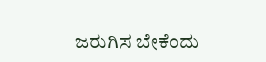ಜರುಗಿಸ ಬೇಕೆಂದು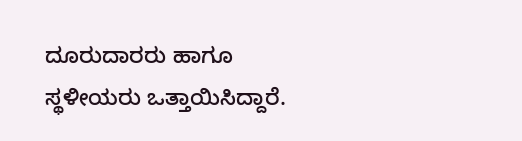ದೂರುದಾರರು ಹಾಗೂ ಸ್ಥಳೀಯರು ಒತ್ತಾಯಿಸಿದ್ದಾರೆ.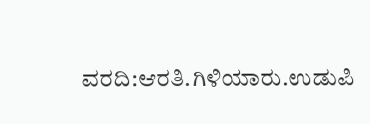ವರದಿ:ಆರತಿ.ಗಿಳಿಯಾರು.ಉಡುಪಿ